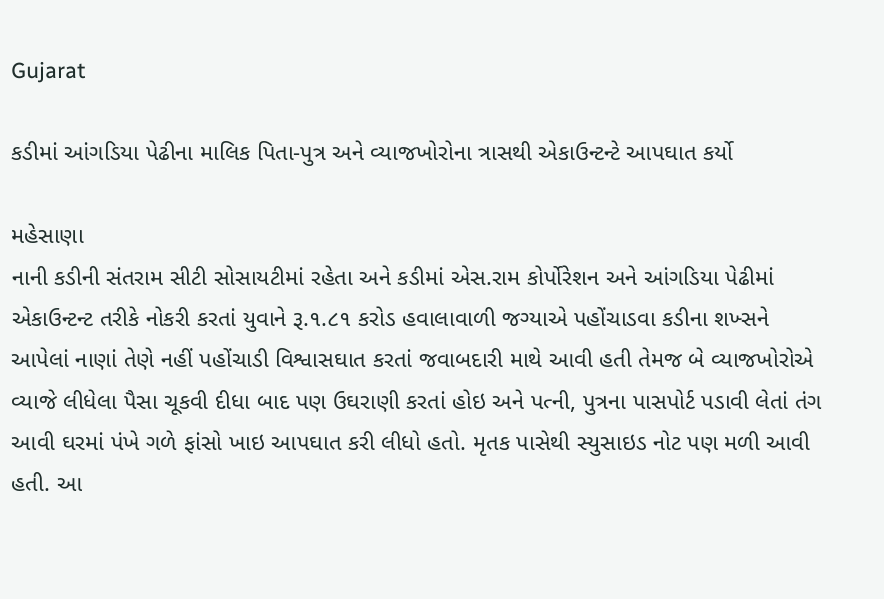Gujarat

કડીમાં આંગડિયા પેઢીના માલિક પિતા-પુત્ર અને વ્યાજખોરોના ત્રાસથી એકાઉન્ટન્ટે આપઘાત કર્યો

મહેસાણા
નાની કડીની સંતરામ સીટી સોસાયટીમાં રહેતા અને કડીમાં એસ.રામ કોર્પોરેશન અને આંગડિયા પેઢીમાં એકાઉન્ટન્ટ તરીકે નોકરી કરતાં યુવાને રૂ.૧.૮૧ કરોડ હવાલાવાળી જગ્યાએ પહોંચાડવા કડીના શખ્સને આપેલાં નાણાં તેણે નહીં પહોંચાડી વિશ્વાસઘાત કરતાં જવાબદારી માથે આવી હતી તેમજ બે વ્યાજખોરોએ વ્યાજે લીધેલા પૈસા ચૂકવી દીધા બાદ પણ ઉઘરાણી કરતાં હોઇ અને પત્ની, પુત્રના પાસપોર્ટ પડાવી લેતાં તંગ આવી ઘરમાં પંખે ગળે ફાંસો ખાઇ આપઘાત કરી લીધો હતો. મૃતક પાસેથી સ્યુસાઇડ નોટ પણ મળી આવી હતી. આ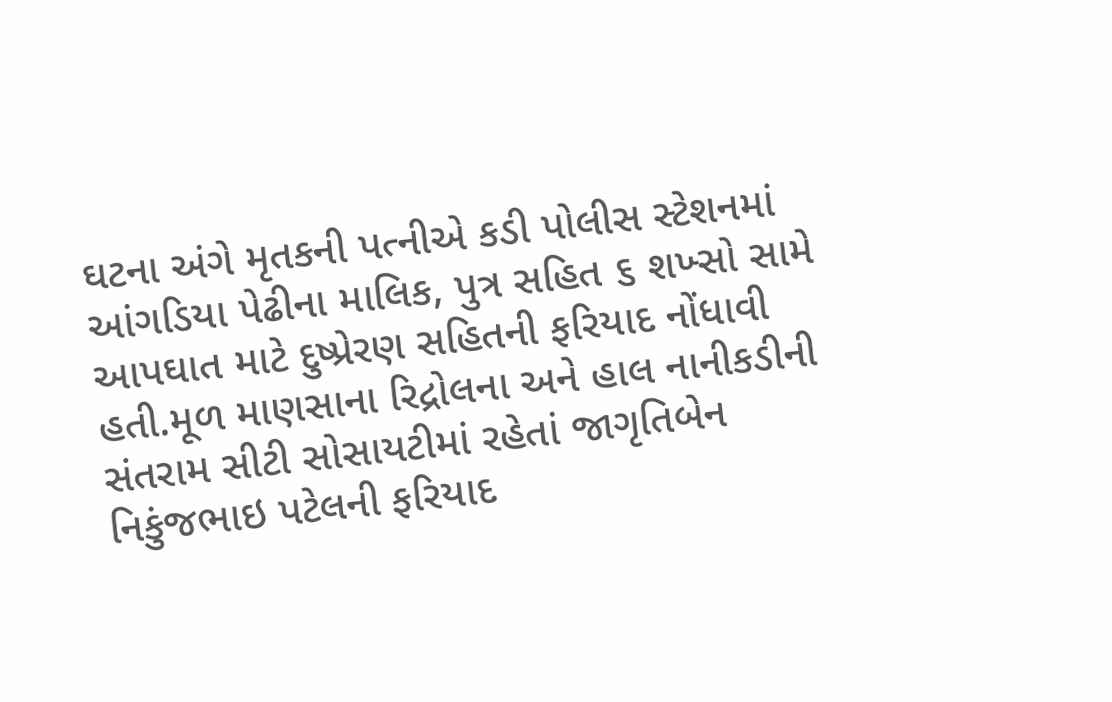ઘટના અંગે મૃતકની પત્નીએ કડી પોલીસ સ્ટેશનમાં આંગડિયા પેઢીના માલિક, પુત્ર સહિત ૬ શખ્સો સામે આપઘાત માટે દુષ્પ્રેરણ સહિતની ફરિયાદ નોંધાવી હતી.મૂળ માણસાના રિદ્રોલના અને હાલ નાનીકડીની સંતરામ સીટી સોસાયટીમાં રહેતાં જાગૃતિબેન નિકુંજભાઇ પટેલની ફરિયાદ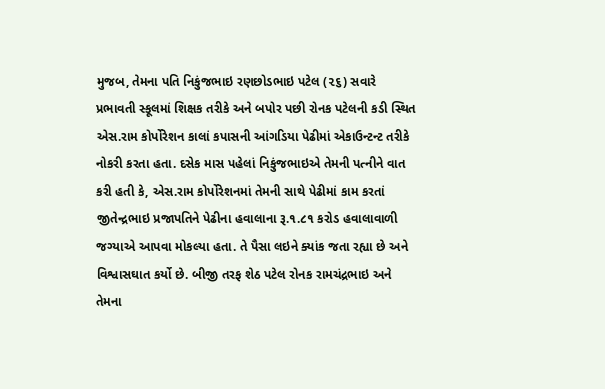મુજબ, તેમના પતિ નિકુંજભાઇ રણછોડભાઇ પટેલ (૨૬) સવારે પ્રભાવતી સ્કૂલમાં શિક્ષક તરીકે અને બપોર પછી રોનક પટેલની કડી સ્થિત એસ.રામ કોર્પોરેશન કાલાં કપાસની આંગડિયા પેઢીમાં એકાઉન્ટન્ટ તરીકે નોકરી કરતા હતા. દસેક માસ પહેલાં નિકુંજભાઇએ તેમની પત્નીને વાત કરી હતી કે, એસ.રામ કોર્પોરેશનમાં તેમની સાથે પેઢીમાં કામ કરતાં જીતેન્દ્રભાઇ પ્રજાપતિને પેઢીના હવાલાના રૂ.૧.૮૧ કરોડ હવાલાવાળી જગ્યાએ આપવા મોકલ્યા હતા. તે પૈસા લઇને ક્યાંક જતા રહ્યા છે અને વિશ્વાસઘાત કર્યો છે. બીજી તરફ શેઠ પટેલ રોનક રામચંદ્રભાઇ અને તેમના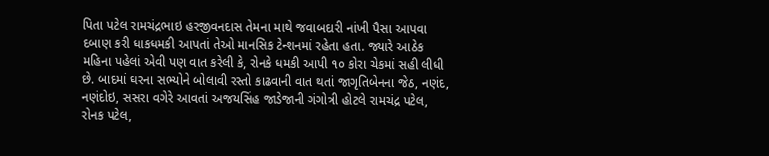પિતા પટેલ રામચંદ્રભાઇ હરજીવનદાસ તેમના માથે જવાબદારી નાંખી પૈસા આપવા દબાણ કરી ધાકધમકી આપતાં તેઓ માનસિક ટેન્શનમાં રહેતા હતા. જ્યારે આઠેક મહિના પહેલાં એવી પણ વાત કરેલી કે, રોનકે ધમકી આપી ૧૦ કોરા ચેકમાં સહી લીધી છે. બાદમાં ઘરના સભ્યોને બોલાવી રસ્તો કાઢવાની વાત થતાં જાગૃતિબેનના જેઠ, નણંદ, નણંદોઇ, સસરા વગેરે આવતાં અજયસિંહ જાડેજાની ગંગોત્રી હોટલે રામચંદ્ર પટેલ, રોનક પટેલ,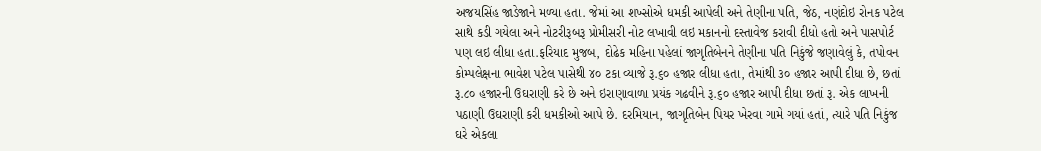અજયસિંહ જાડેજાને મળ્યા હતા. જેમાં આ શખ્સોએ ધમકી આપેલી અને તેણીના પતિ, જેઠ, નણંદોઇ રોનક પટેલ સાથે કડી ગયેલા અને નોટરીરૂબરૂ પ્રોમીસરી નોટ લખાવી લઇ મકાનનો દસ્તાવેજ કરાવી દીધો હતો અને પાસપોર્ટ પણ લઇ લીધા હતા.ફરિયાદ મુજબ, દોઢેક મહિના પહેલાં જાગૃતિબેનને તેણીના પતિ નિકુંજે જણાવેલું કે, તપોવન કોમ્પલેક્ષના ભાવેશ પટેલ પાસેથી ૪૦ ટકા વ્યાજે રૂ.૬૦ હજાર લીધા હતા, તેમાંથી ૩૦ હજાર આપી દીધા છે, છતાં રૂ.૮૦ હજારની ઉઘરાણી કરે છે અને ઇરાણાવાળા પ્રયંક ગઢવીને રૂ.૬૦ હજાર આપી દીધા છતાં રૂ. એક લાખની પઠાણી ઉઘરાણી કરી ધમકીઓ આપે છે. દરમિયાન, જાગૃતિબેન પિયર ખેરવા ગામે ગયાં હતાં, ત્યારે પતિ નિકુંજ ઘરે એકલા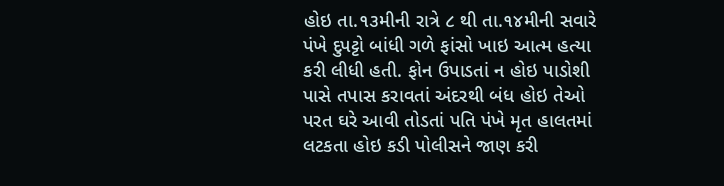હોઇ તા.૧૩મીની રાત્રે ૮ થી તા.૧૪મીની સવારે પંખે દુપટ્ટો બાંધી ગળે ફાંસો ખાઇ આત્મ હત્યા કરી લીધી હતી. ફોન ઉપાડતાં ન હોઇ પાડોશી પાસે તપાસ કરાવતાં અંદરથી બંધ હોઇ તેઓ પરત ઘરે આવી તોડતાં પતિ પંખે મૃત હાલતમાં લટકતા હોઇ કડી પોલીસને જાણ કરી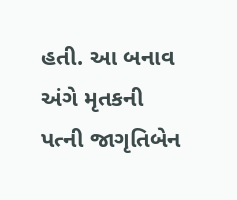હતી. આ બનાવ અંગે મૃતકની પત્ની જાગૃતિબેન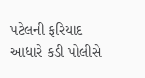પટેલની ફરિયાદ આધારે કડી પોલીસે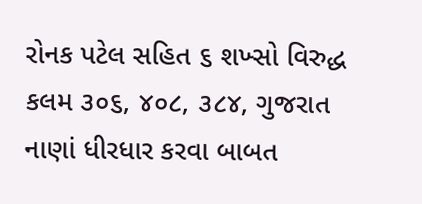રોનક પટેલ સહિત ૬ શખ્સો વિરુદ્ધ કલમ ૩૦૬, ૪૦૮, ૩૮૪, ગુજરાત નાણાં ધીરધાર કરવા બાબત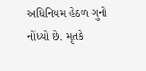અધિનિયમ હેઠળ ગુનો નોંધ્યો છે. મૃતકે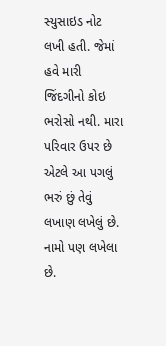સ્યુસાઇડ નોટ લખી હતી. જેમાં હવે મારી જિંદગીનો કોઇ ભરોસો નથી. મારા પરિવાર ઉપર છે એટલે આ પગલું ભરું છું તેવું લખાણ લખેલું છે. નામો પણ લખેલા છે.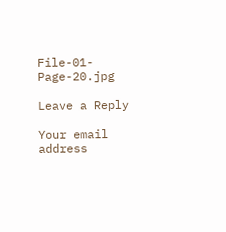File-01-Page-20.jpg

Leave a Reply

Your email address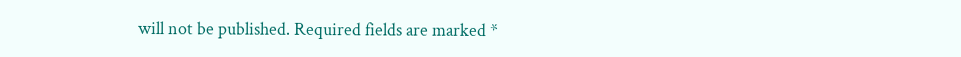will not be published. Required fields are marked *